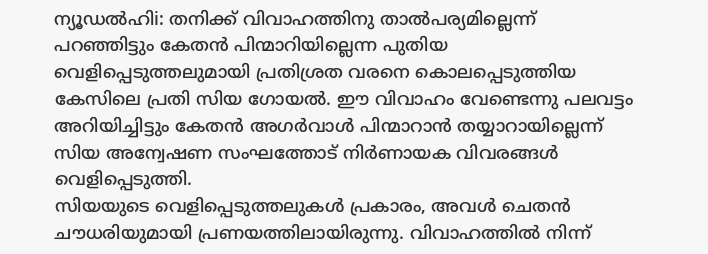ന്യൂഡൽഹിi: തനിക്ക് വിവാഹത്തിനു താൽപര്യമില്ലെന്ന് പറഞ്ഞിട്ടും കേതൻ പിന്മാറിയില്ലെന്ന പുതിയ വെളിപ്പെടുത്തലുമായി പ്രതിശ്രത വരനെ കൊലപ്പെടുത്തിയ കേസിലെ പ്രതി സിയ ഗോയൽ. ഈ വിവാഹം വേണ്ടെന്നു പലവട്ടം അറിയിച്ചിട്ടും കേതൻ അഗർവാൾ പിന്മാറാൻ തയ്യാറായില്ലെന്ന് സിയ അന്വേഷണ സംഘത്തോട് നിർണായക വിവരങ്ങൾ വെളിപ്പെടുത്തി.
സിയയുടെ വെളിപ്പെടുത്തലുകൾ പ്രകാരം, അവൾ ചെതൻ ചൗധരിയുമായി പ്രണയത്തിലായിരുന്നു. വിവാഹത്തിൽ നിന്ന്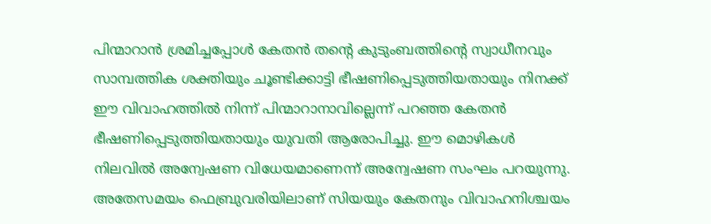പിന്മാറാൻ ശ്രമിച്ചപ്പോൾ കേതൻ തന്റെ കുടുംബത്തിന്റെ സ്വാധീനവും സാമ്പത്തിക ശക്തിയും ചൂണ്ടിക്കാട്ടി ഭീഷണിപ്പെടുത്തിയതായും നിനക്ക് ഈ വിവാഹത്തിൽ നിന്ന് പിന്മാറാനാവില്ലെന്ന് പറഞ്ഞ കേതൻ ഭീഷണിപ്പെടുത്തിയതായും യുവതി ആരോപിച്ചു. ഈ മൊഴികൾ നിലവിൽ അന്വേഷണ വിധേയമാണെന്ന് അന്വേഷണ സംഘം പറയുന്നു.
അതേസമയം ഫെബ്രുവരിയിലാണ് സിയയും കേതനും വിവാഹനിശ്ചയം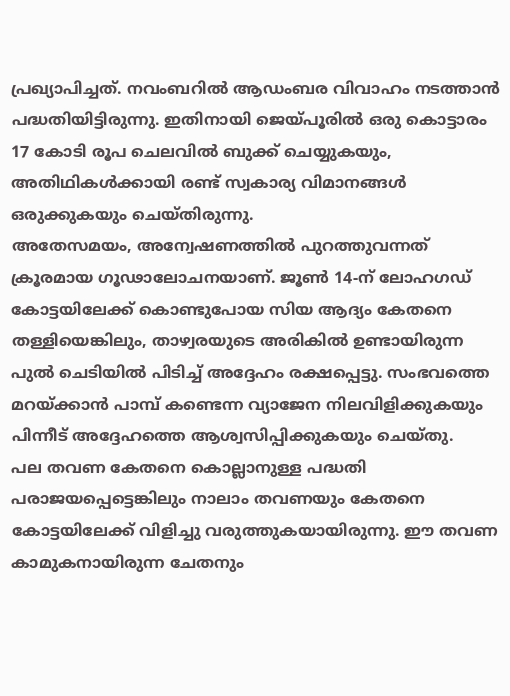പ്രഖ്യാപിച്ചത്. നവംബറിൽ ആഡംബര വിവാഹം നടത്താൻ പദ്ധതിയിട്ടിരുന്നു. ഇതിനായി ജെയ്പൂരിൽ ഒരു കൊട്ടാരം 17 കോടി രൂപ ചെലവിൽ ബുക്ക് ചെയ്യുകയും, അതിഥികൾക്കായി രണ്ട് സ്വകാര്യ വിമാനങ്ങൾ ഒരുക്കുകയും ചെയ്തിരുന്നു.
അതേസമയം, അന്വേഷണത്തിൽ പുറത്തുവന്നത് ക്രൂരമായ ഗൂഢാലോചനയാണ്. ജൂൺ 14-ന് ലോഹഗഡ് കോട്ടയിലേക്ക് കൊണ്ടുപോയ സിയ ആദ്യം കേതനെ തള്ളിയെങ്കിലും, താഴ്വരയുടെ അരികിൽ ഉണ്ടായിരുന്ന പുൽ ചെടിയിൽ പിടിച്ച് അദ്ദേഹം രക്ഷപ്പെട്ടു. സംഭവത്തെ മറയ്ക്കാൻ പാമ്പ് കണ്ടെന്ന വ്യാജേന നിലവിളിക്കുകയും പിന്നീട് അദ്ദേഹത്തെ ആശ്വസിപ്പിക്കുകയും ചെയ്തു.
പല തവണ കേതനെ കൊല്ലാനുള്ള പദ്ധതി പരാജയപ്പെട്ടെങ്കിലും നാലാം തവണയും കേതനെ കോട്ടയിലേക്ക് വിളിച്ചു വരുത്തുകയായിരുന്നു. ഈ തവണ കാമുകനായിരുന്ന ചേതനും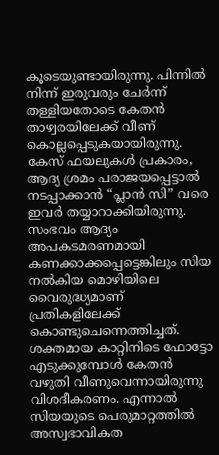കൂടെയുണ്ടായിരുന്നു. പിന്നിൽ നിന്ന് ഇരുവരും ചേർന്ന് തള്ളിയതോടെ കേതൻ താഴ്വരയിലേക്ക് വീണ് കൊല്ലപ്പെടുകയായിരുന്നു. കേസ് ഫയലുകൾ പ്രകാരം, ആദ്യ ശ്രമം പരാജയപ്പെട്ടാൽ നടപ്പാക്കാൻ “പ്ലാൻ സി” വരെ ഇവർ തയ്യാറാക്കിയിരുന്നു.
സംഭവം ആദ്യം അപകടമരണമായി കണക്കാക്കപ്പെട്ടെങ്കിലും സിയ നൽകിയ മൊഴിയിലെ വൈരുദ്ധ്യമാണ് പ്രതികളിലേക്ക് കൊണ്ടുചെന്നെത്തിച്ചത്. ശക്തമായ കാറ്റിനിടെ ഫോട്ടോ എടുക്കുമ്പോൾ കേതൻ വഴുതി വീണുവെന്നായിരുന്നു വിശദീകരണം. എന്നാൽ സിയയുടെ പെരുമാറ്റത്തിൽ അസ്വഭാവികത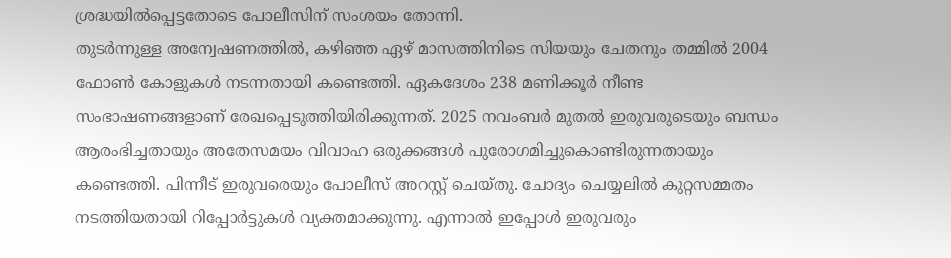ശ്രദ്ധയിൽപ്പെട്ടതോടെ പോലീസിന് സംശയം തോന്നി.
തുടർന്നുള്ള അന്വേഷണത്തിൽ, കഴിഞ്ഞ ഏഴ് മാസത്തിനിടെ സിയയും ചേതനും തമ്മിൽ 2004 ഫോൺ കോളുകൾ നടന്നതായി കണ്ടെത്തി. ഏകദേശം 238 മണിക്കൂർ നീണ്ട സംഭാഷണങ്ങളാണ് രേഖപ്പെടുത്തിയിരിക്കുന്നത്. 2025 നവംബർ മുതൽ ഇരുവരുടെയും ബന്ധം ആരംഭിച്ചതായും അതേസമയം വിവാഹ ഒരുക്കങ്ങൾ പുരോഗമിച്ചുകൊണ്ടിരുന്നതായും കണ്ടെത്തി. പിന്നീട് ഇരുവരെയും പോലീസ് അറസ്റ്റ് ചെയ്തു. ചോദ്യം ചെയ്യലിൽ കുറ്റസമ്മതം നടത്തിയതായി റിപ്പോർട്ടുകൾ വ്യക്തമാക്കുന്നു. എന്നാൽ ഇപ്പോൾ ഇരുവരും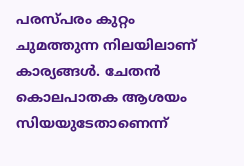പരസ്പരം കുറ്റം ചുമത്തുന്ന നിലയിലാണ് കാര്യങ്ങൾ. ചേതൻ കൊലപാതക ആശയം സിയയുടേതാണെന്ന്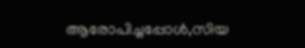ആരോപിച്ചപ്പോൾ,സിയ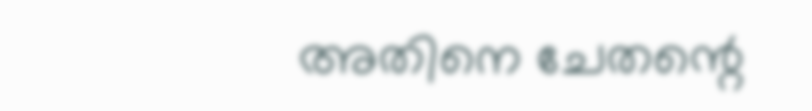അതിനെ ചേതന്റെ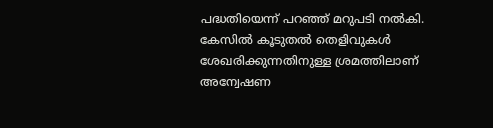പദ്ധതിയെന്ന് പറഞ്ഞ് മറുപടി നൽകി. കേസിൽ കൂടുതൽ തെളിവുകൾ ശേഖരിക്കുന്നതിനുള്ള ശ്രമത്തിലാണ് അന്വേഷണ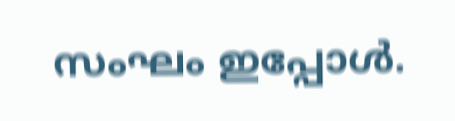സംഘം ഇപ്പോൾ.